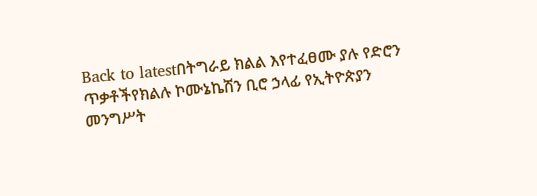Back to latestበትግራይ ክልል እየተፈፀሙ ያሉ የድሮን ጥቃቶችየክልሉ ኮሙኔኬሽን ቢሮ ኃላፊ የኢትዮጵያን መንግሥት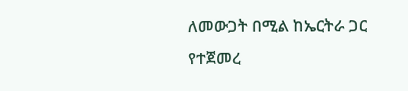ለመውጋት በሚል ከኤርትራ ጋር የተጀመረ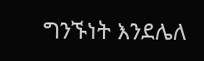ግንኙነት እንደሌለ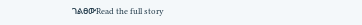ገልፀውRead the full story